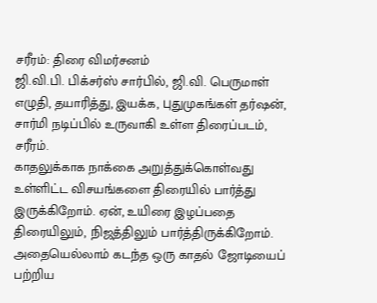சரீரம்: திரை விமர்சனம்
ஜி.வி.பி. பிக்சர்ஸ் சார்பில், ஜி.வி. பெருமாள் எழுதி, தயாரித்து, இயக்க, புதுமுகங்கள் தர்ஷன், சார்மி நடிப்பில் உருவாகி உள்ள திரைப்படம், சரீரம்.
காதலுக்காக நாக்கை அறுத்துக்கொள்வது உள்ளிட்ட விசயங்களை திரையில் பார்த்து இருக்கிறோம். ஏன், உயிரை இழப்பதை திரையிலும், நிஜத்திலும் பார்த்திருக்கிறோம். அதையெல்லாம் கடந்த ஒரு காதல் ஜோடியைப் பற்றிய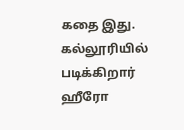கதை இது.
கல்லூரியில் படிக்கிறார் ஹீரோ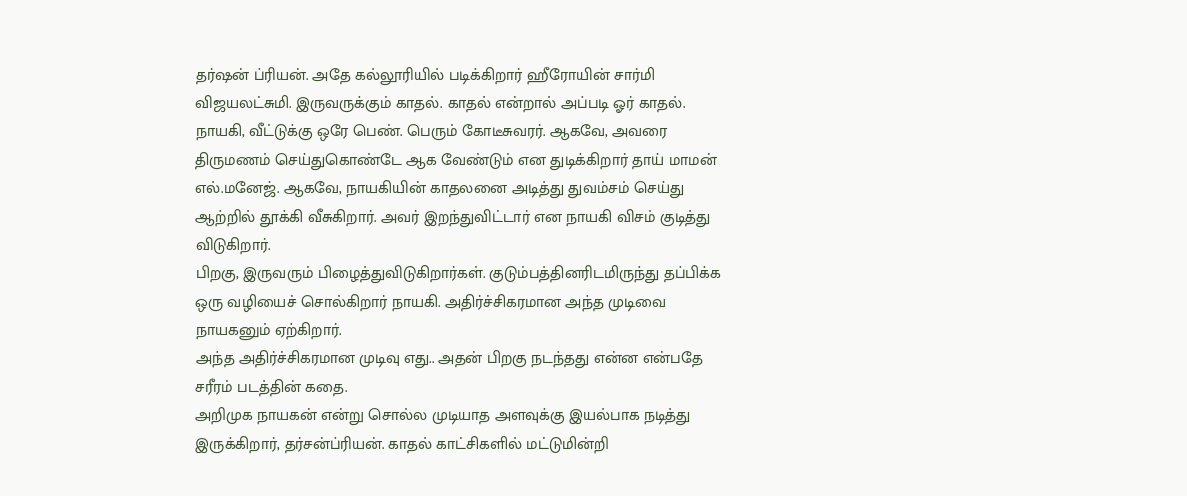தர்ஷன் ப்ரியன். அதே கல்லூரியில் படிக்கிறார் ஹீரோயின் சார்மி விஜயலட்சுமி. இருவருக்கும் காதல். காதல் என்றால் அப்படி ஓர் காதல்.
நாயகி, வீட்டுக்கு ஒரே பெண். பெரும் கோடீசுவரர். ஆகவே, அவரை திருமணம் செய்துகொண்டே ஆக வேண்டும் என துடிக்கிறார் தாய் மாமன் எல்.மனேஜ். ஆகவே, நாயகியின் காதலனை அடித்து துவம்சம் செய்து ஆற்றில் தூக்கி வீசுகிறார். அவர் இறந்துவிட்டார் என நாயகி விசம் குடித்து விடுகிறார்.
பிறகு, இருவரும் பிழைத்துவிடுகிறார்கள். குடும்பத்தினரிடமிருந்து தப்பிக்க ஒரு வழியைச் சொல்கிறார் நாயகி. அதிர்ச்சிகரமான அந்த முடிவை நாயகனும் ஏற்கிறார்.
அந்த அதிர்ச்சிகரமான முடிவு எது.. அதன் பிறகு நடந்தது என்ன என்பதே சரீரம் படத்தின் கதை.
அறிமுக நாயகன் என்று சொல்ல முடியாத அளவுக்கு இயல்பாக நடித்து இருக்கிறார், தர்சன்ப்ரியன். காதல் காட்சிகளில் மட்டுமின்றி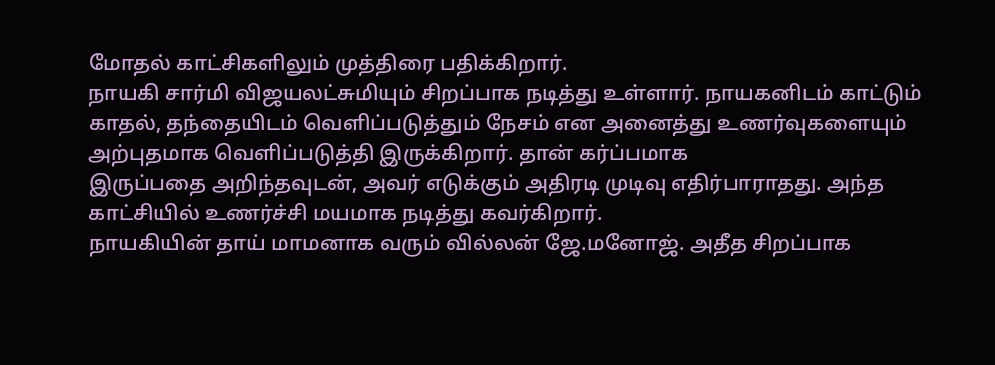மோதல் காட்சிகளிலும் முத்திரை பதிக்கிறார்.
நாயகி சார்மி விஜயலட்சுமியும் சிறப்பாக நடித்து உள்ளார். நாயகனிடம் காட்டும் காதல், தந்தையிடம் வெளிப்படுத்தும் நேசம் என அனைத்து உணர்வுகளையும் அற்புதமாக வெளிப்படுத்தி இருக்கிறார். தான் கர்ப்பமாக
இருப்பதை அறிந்தவுடன், அவர் எடுக்கும் அதிரடி முடிவு எதிர்பாராதது. அந்த காட்சியில் உணர்ச்சி மயமாக நடித்து கவர்கிறார்.
நாயகியின் தாய் மாமனாக வரும் வில்லன் ஜே.மனோஜ். அதீத சிறப்பாக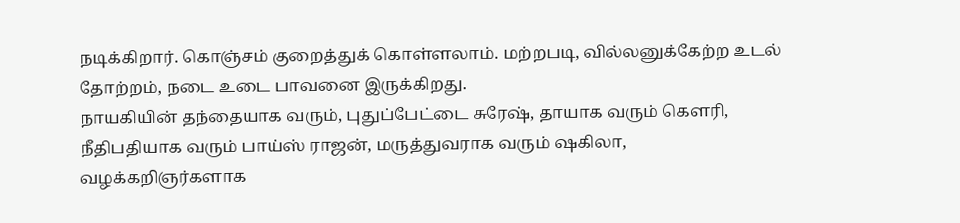நடிக்கிறார். கொஞ்சம் குறைத்துக் கொள்ளலாம். மற்றபடி, வில்லனுக்கேற்ற உடல் தோற்றம், நடை உடை பாவனை இருக்கிறது.
நாயகியின் தந்தையாக வரும், புதுப்பேட்டை சுரேஷ், தாயாக வரும் கௌரி, நீதிபதியாக வரும் பாய்ஸ் ராஜன், மருத்துவராக வரும் ஷகிலா, வழக்கறிஞர்களாக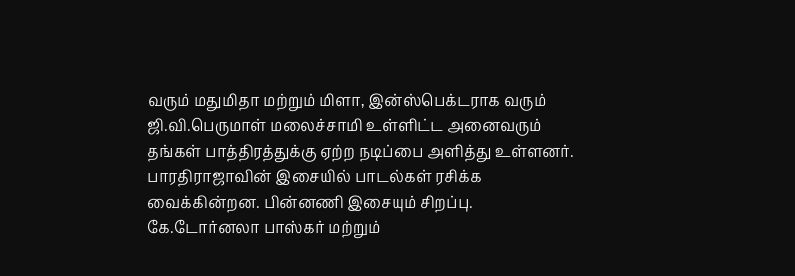வரும் மதுமிதா மற்றும் மிளா, இன்ஸ்பெக்டராக வரும் ஜி.வி.பெருமாள் மலைச்சாமி உள்ளிட்ட அனைவரும் தங்கள் பாத்திரத்துக்கு ஏற்ற நடிப்பை அளித்து உள்ளனர்.
பாரதிராஜாவின் இசையில் பாடல்கள் ரசிக்க வைக்கின்றன. பின்னணி இசையும் சிறப்பு.
கே.டோர்னலா பாஸ்கர் மற்றும்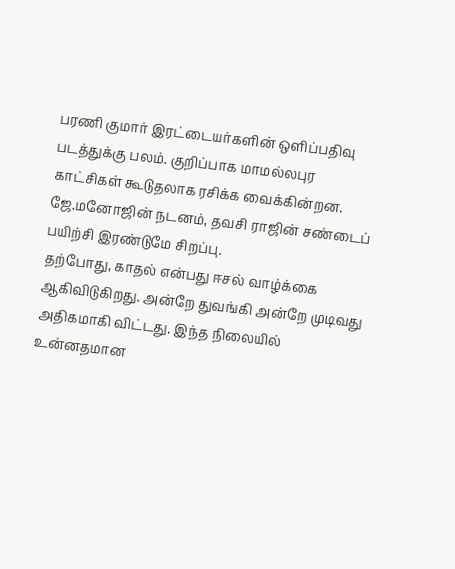பரணி குமார் இரட்டையர்களின் ஒளிப்பதிவு படத்துக்கு பலம். குறிப்பாக மாமல்லபுர காட்சிகள் கூடுதலாக ரசிக்க வைக்கின்றன.
ஜே.மனோஜின் நடனம், தவசி ராஜின் சண்டைப் பயிற்சி இரண்டுமே சிறப்பு.
தற்போது, காதல் என்பது ஈசல் வாழ்க்கை ஆகிவிடுகிறது. அன்றே துவங்கி அன்றே முடிவது அதிகமாகி விட்டது. இந்த நிலையில் உன்னதமான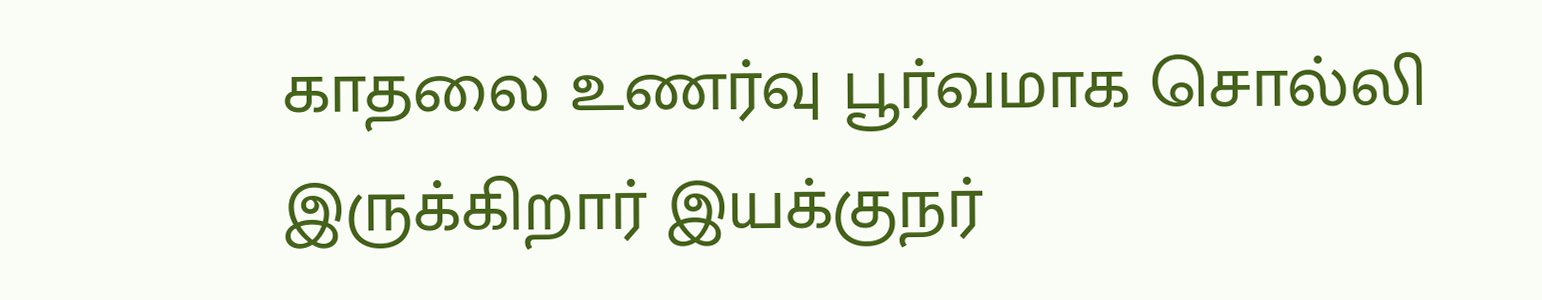காதலை உணர்வு பூர்வமாக சொல்லி இருக்கிறார் இயக்குநர்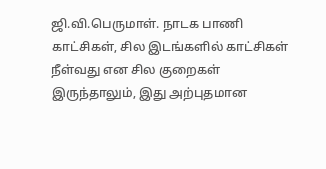ஜி.வி.பெருமாள். நாடக பாணி காட்சிகள், சில இடங்களில் காட்சிகள் நீள்வது என சில குறைகள் இருந்தாலும், இது அற்புதமான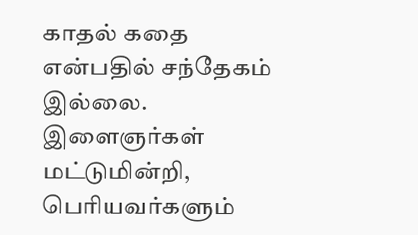காதல் கதை என்பதில் சந்தேகம் இல்லை.
இளைஞர்கள் மட்டுமின்றி, பெரியவர்களும்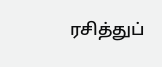ரசித்துப்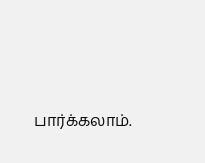பார்க்கலாம்.